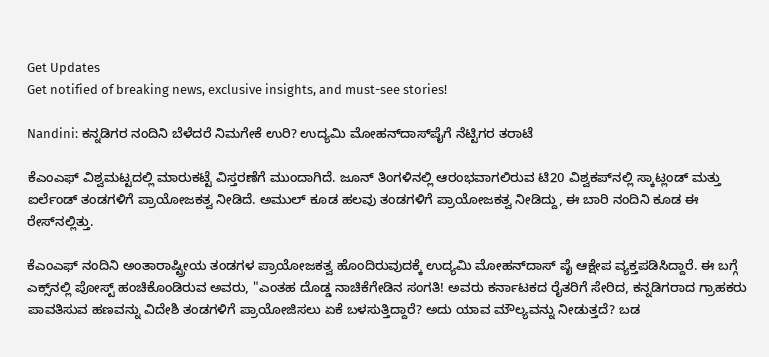Get Updates
Get notified of breaking news, exclusive insights, and must-see stories!

Nandini: ಕನ್ನಡಿಗರ ನಂದಿನಿ ಬೆಳೆದರೆ ನಿಮಗೇಕೆ ಉರಿ? ಉದ್ಯಮಿ ಮೋಹನ್‌ದಾಸ್‌ಪೈಗೆ ನೆಟ್ಟಿಗರ ತರಾಟೆ

ಕೆಎಂಎಫ್‌ ವಿಶ್ವಮಟ್ಟದಲ್ಲಿ ಮಾರುಕಟ್ಟೆ ವಿಸ್ತರಣೆಗೆ ಮುಂದಾಗಿದೆ. ಜೂನ್ ತಿಂಗಳಿನಲ್ಲಿ ಆರಂಭವಾಗಲಿರುವ ಟಿ20 ವಿಶ್ವಕಪ್‌ನಲ್ಲಿ ಸ್ಕಾಟ್ಲಂಡ್ ಮತ್ತು ಐರ್ಲೆಂಡ್ ತಂಡಗಳಿಗೆ ಪ್ರಾಯೋಜಕತ್ವ ನೀಡಿದೆ. ಅಮುಲ್ ಕೂಡ ಹಲವು ತಂಡಗಳಿಗೆ ಪ್ರಾಯೋಜಕತ್ವ ನೀಡಿದ್ದು, ಈ ಬಾರಿ ನಂದಿನಿ ಕೂಡ ಈ ರೇಸ್‌ನಲ್ಲಿತ್ತು.

ಕೆಎಂಎಫ್ ನಂದಿನಿ ಅಂತಾರಾಷ್ಟ್ರೀಯ ತಂಡಗಳ ಪ್ರಾಯೋಜಕತ್ವ ಹೊಂದಿರುವುದಕ್ಕೆ ಉದ್ಯಮಿ ಮೋಹನ್‌ದಾಸ್‌ ಪೈ ಆಕ್ಷೇಪ ವ್ಯಕ್ತಪಡಿಸಿದ್ದಾರೆ. ಈ ಬಗ್ಗೆ ಎಕ್ಸ್‌ನಲ್ಲಿ ಪೋಸ್ಟ್ ಹಂಚಿಕೊಂಡಿರುವ ಅವರು, "ಎಂತಹ ದೊಡ್ಡ ನಾಚಿಕೆಗೇಡಿನ ಸಂಗತಿ! ಅವರು ಕರ್ನಾಟಕದ ರೈತರಿಗೆ ಸೇರಿದ, ಕನ್ನಡಿಗರಾದ ಗ್ರಾಹಕರು ಪಾವತಿಸುವ ಹಣವನ್ನು ವಿದೇಶಿ ತಂಡಗಳಿಗೆ ಪ್ರಾಯೋಜಿಸಲು ಏಕೆ ಬಳಸುತ್ತಿದ್ದಾರೆ? ಅದು ಯಾವ ಮೌಲ್ಯವನ್ನು ನೀಡುತ್ತದೆ? ಬಡ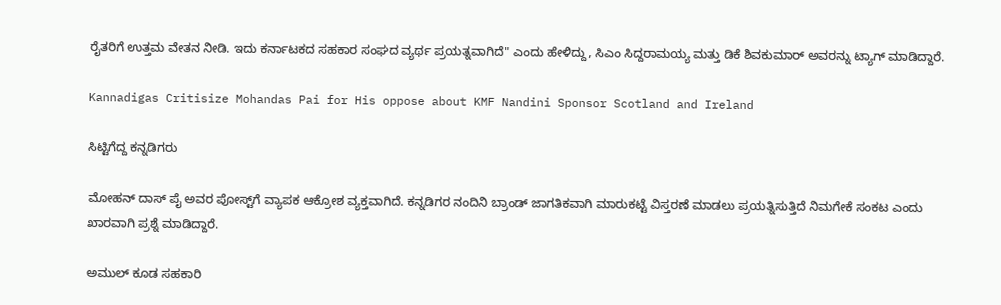ರೈತರಿಗೆ ಉತ್ತಮ ವೇತನ ನೀಡಿ. ಇದು ಕರ್ನಾಟಕದ ಸಹಕಾರ ಸಂಘದ ವ್ಯರ್ಥ ಪ್ರಯತ್ನವಾಗಿದೆ" ಎಂದು ಹೇಳಿದ್ದು, ಸಿಎಂ ಸಿದ್ದರಾಮಯ್ಯ ಮತ್ತು ಡಿಕೆ ಶಿವಕುಮಾರ್ ಅವರನ್ನು ಟ್ಯಾಗ್ ಮಾಡಿದ್ದಾರೆ.

Kannadigas Critisize Mohandas Pai for His oppose about KMF Nandini Sponsor Scotland and Ireland

ಸಿಟ್ಟಿಗೆದ್ದ ಕನ್ನಡಿಗರು

ಮೋಹನ್ ದಾಸ್ ಪೈ ಅವರ ಪೋಸ್ಟ್‌ಗೆ ವ್ಯಾಪಕ ಆಕ್ರೋಶ ವ್ಯಕ್ತವಾಗಿದೆ. ಕನ್ನಡಿಗರ ನಂದಿನಿ ಬ್ರಾಂಡ್ ಜಾಗತಿಕವಾಗಿ ಮಾರುಕಟ್ಟೆ ವಿಸ್ತರಣೆ ಮಾಡಲು ಪ್ರಯತ್ನಿಸುತ್ತಿದೆ ನಿಮಗೇಕೆ ಸಂಕಟ ಎಂದು ಖಾರವಾಗಿ ಪ್ರಶ್ನೆ ಮಾಡಿದ್ದಾರೆ.

ಅಮುಲ್ ಕೂಡ ಸಹಕಾರಿ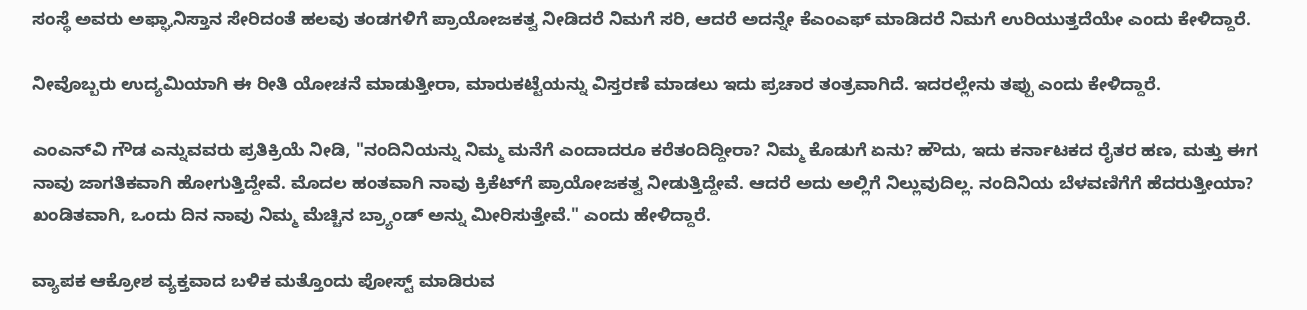ಸಂಸ್ಥೆ ಅವರು ಅಫ್ಘಾನಿಸ್ತಾನ ಸೇರಿದಂತೆ ಹಲವು ತಂಡಗಳಿಗೆ ಪ್ರಾಯೋಜಕತ್ವ ನೀಡಿದರೆ ನಿಮಗೆ ಸರಿ, ಆದರೆ ಅದನ್ನೇ ಕೆಎಂಎಫ್ ಮಾಡಿದರೆ ನಿಮಗೆ ಉರಿಯುತ್ತದೆಯೇ ಎಂದು ಕೇಳಿದ್ದಾರೆ.

ನೀವೊಬ್ಬರು ಉದ್ಯಮಿಯಾಗಿ ಈ ರೀತಿ ಯೋಚನೆ ಮಾಡುತ್ತೀರಾ, ಮಾರುಕಟ್ಟೆಯನ್ನು ವಿಸ್ತರಣೆ ಮಾಡಲು ಇದು ಪ್ರಚಾರ ತಂತ್ರವಾಗಿದೆ. ಇದರಲ್ಲೇನು ತಪ್ಪು ಎಂದು ಕೇಳಿದ್ದಾರೆ.

ಎಂಎನ್‌ವಿ ಗೌಡ ಎನ್ನುವವರು ಪ್ರತಿಕ್ರಿಯೆ ನೀಡಿ, "ನಂದಿನಿಯನ್ನು ನಿಮ್ಮ ಮನೆಗೆ ಎಂದಾದರೂ ಕರೆತಂದಿದ್ದೀರಾ? ನಿಮ್ಮ ಕೊಡುಗೆ ಏನು? ಹೌದು, ಇದು ಕರ್ನಾಟಕದ ರೈತರ ಹಣ, ಮತ್ತು ಈಗ ನಾವು ಜಾಗತಿಕವಾಗಿ ಹೋಗುತ್ತಿದ್ದೇವೆ. ಮೊದಲ ಹಂತವಾಗಿ ನಾವು ಕ್ರಿಕೆಟ್‌ಗೆ ಪ್ರಾಯೋಜಕತ್ವ ನೀಡುತ್ತಿದ್ದೇವೆ. ಆದರೆ ಅದು ಅಲ್ಲಿಗೆ ನಿಲ್ಲುವುದಿಲ್ಲ. ನಂದಿನಿಯ ಬೆಳವಣಿಗೆಗೆ ಹೆದರುತ್ತೀಯಾ? ಖಂಡಿತವಾಗಿ, ಒಂದು ದಿನ ನಾವು ನಿಮ್ಮ ಮೆಚ್ಚಿನ ಬ್ರ್ಯಾಂಡ್ ಅನ್ನು ಮೀರಿಸುತ್ತೇವೆ." ಎಂದು ಹೇಳಿದ್ದಾರೆ.

ವ್ಯಾಪಕ ಆಕ್ರೋಶ ವ್ಯಕ್ತವಾದ ಬಳಿಕ ಮತ್ತೊಂದು ಪೋಸ್ಟ್ ಮಾಡಿರುವ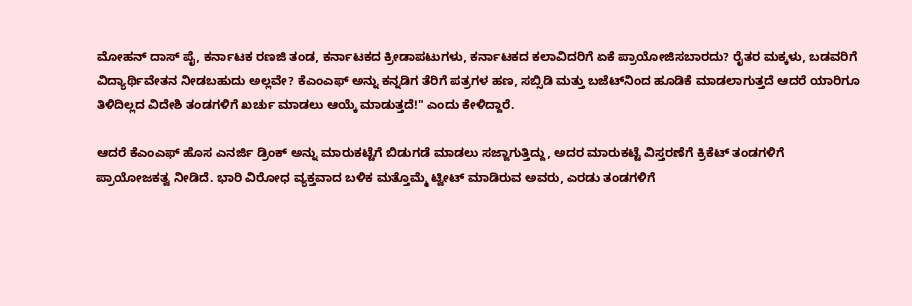ಮೋಹನ್ ದಾಸ್ ಪೈ, ಕರ್ನಾಟಕ ರಣಜಿ ತಂಡ, ಕರ್ನಾಟಕದ ಕ್ರೀಡಾಪಟುಗಳು, ಕರ್ನಾಟಕದ ಕಲಾವಿದರಿಗೆ ಏಕೆ ಪ್ರಾಯೋಜಿಸಬಾರದು? ರೈತರ ಮಕ್ಕಳು, ಬಡವರಿಗೆ ವಿದ್ಯಾರ್ಥಿವೇತನ ನೀಡಬಹುದು ಅಲ್ಲವೇ? ಕೆಎಂಎಫ್ ಅನ್ನು ಕನ್ನಡಿಗ ತೆರಿಗೆ ಪತ್ರಗಳ ಹಣ, ಸಬ್ಸಿಡಿ ಮತ್ತು ಬಜೆಟ್‌ನಿಂದ ಹೂಡಿಕೆ ಮಾಡಲಾಗುತ್ತದೆ ಆದರೆ ಯಾರಿಗೂ ತಿಳಿದಿಲ್ಲದ ವಿದೇಶಿ ತಂಡಗಳಿಗೆ ಖರ್ಚು ಮಾಡಲು ಆಯ್ಕೆ ಮಾಡುತ್ತದೆ!" ಎಂದು ಕೇಳಿದ್ದಾರೆ.

ಆದರೆ ಕೆಎಂಎಫ್‌ ಹೊಸ ಎನರ್ಜಿ ಡ್ರಿಂಕ್ ಅನ್ನು ಮಾರುಕಟ್ಟೆಗೆ ಬಿಡುಗಡೆ ಮಾಡಲು ಸಜ್ಜಾಗುತ್ತಿದ್ದು, ಅದರ ಮಾರುಕಟ್ಟೆ ವಿಸ್ತರಣೆಗೆ ಕ್ರಿಕೆಟ್ ತಂಡಗಳಿಗೆ ಪ್ರಾಯೋಜಕತ್ವ ನೀಡಿದೆ. ಭಾರಿ ವಿರೋಧ ವ್ಯಕ್ತವಾದ ಬಳಿಕ ಮತ್ತೊಮ್ಮೆ ಟ್ವೀಟ್ ಮಾಡಿರುವ ಅವರು, ಎರಡು ತಂಡಗಳಿಗೆ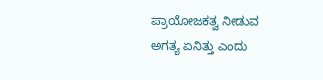ಪ್ರಾಯೋಜಕತ್ವ ನೀಡುವ ಅಗತ್ಯ ಏನಿತ್ತು ಎಂದು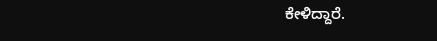ಕೇಳಿದ್ದಾರೆ.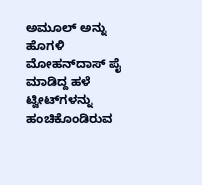ಅಮೂಲ್ ಅನ್ನು ಹೊಗಳಿ ಮೋಹನ್‌ದಾಸ್ ಪೈ ಮಾಡಿದ್ದ ಹಳೆ ಟ್ವೀಟ್‌ಗಳನ್ನು ಹಂಚಿಕೊಂಡಿರುವ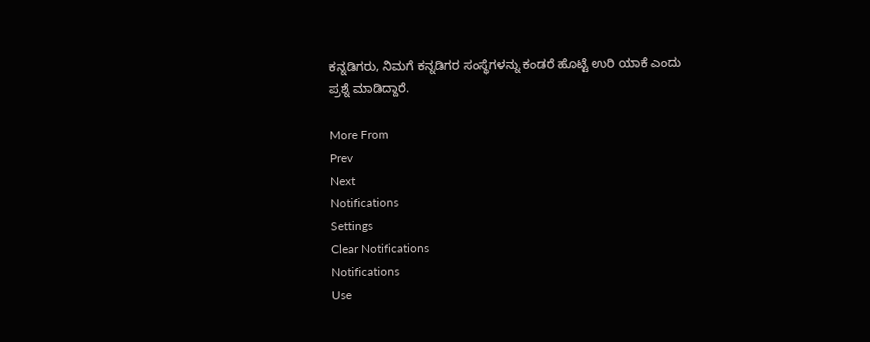ಕನ್ನಡಿಗರು, ನಿಮಗೆ ಕನ್ನಡಿಗರ ಸಂಸ್ಥೆಗಳನ್ನು ಕಂಡರೆ ಹೊಟ್ಟೆ ಉರಿ ಯಾಕೆ ಎಂದು ಪ್ರಶ್ನೆ ಮಾಡಿದ್ದಾರೆ.

More From
Prev
Next
Notifications
Settings
Clear Notifications
Notifications
Use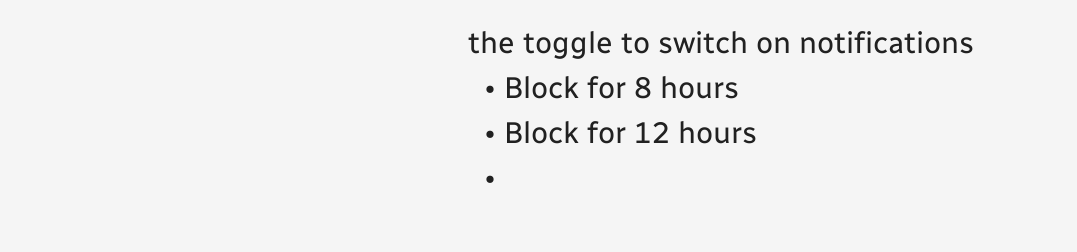the toggle to switch on notifications
  • Block for 8 hours
  • Block for 12 hours
  •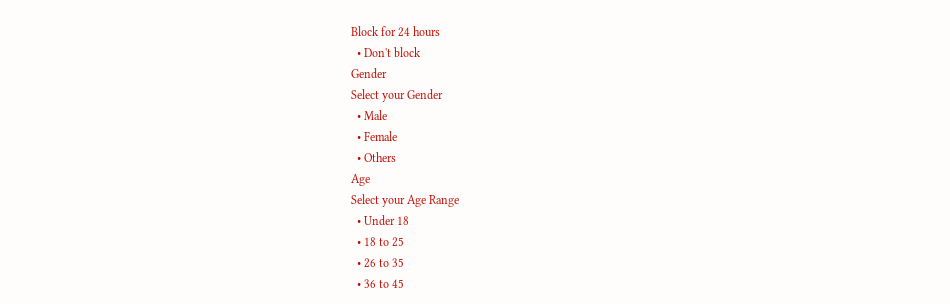Block for 24 hours
  • Don't block
Gender
Select your Gender
  • Male
  • Female
  • Others
Age
Select your Age Range
  • Under 18
  • 18 to 25
  • 26 to 35
  • 36 to 45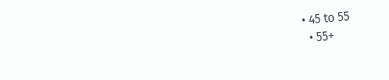• 45 to 55
  • 55+